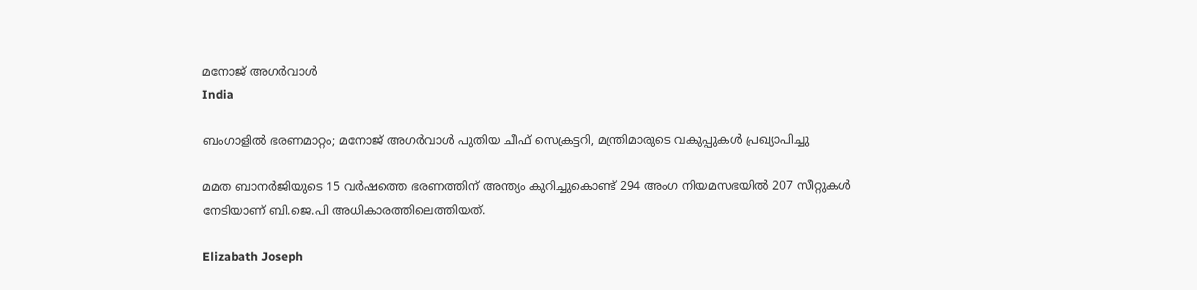മനോജ് അഗർവാൾ
India

ബംഗാളിൽ ഭരണമാറ്റം; മനോജ് അഗർവാൾ പുതിയ ചീഫ് സെക്രട്ടറി, മന്ത്രിമാരുടെ വകുപ്പുകൾ പ്രഖ്യാപിച്ചു

മമത ബാനർജിയുടെ 15 വർഷത്തെ ഭരണത്തിന് അന്ത്യം കുറിച്ചുകൊണ്ട് 294 അംഗ നിയമസഭയിൽ 207 സീറ്റുകൾ നേടിയാണ് ബി.ജെ.പി അധികാരത്തിലെത്തിയത്.

Elizabath Joseph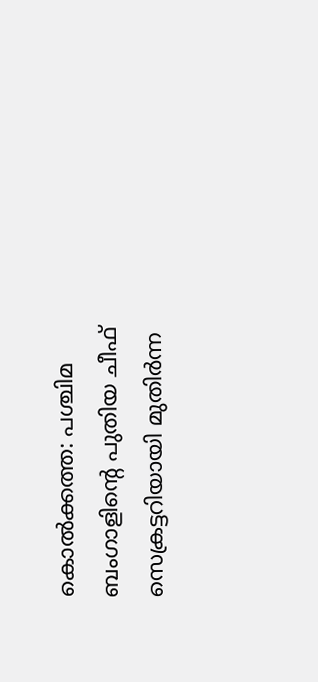കൊൽക്കത്ത: പശ്ചിമ ബംഗാളിന്റെ പുതിയ ചീഫ് സെക്രട്ടറിയായി മുതിർന്ന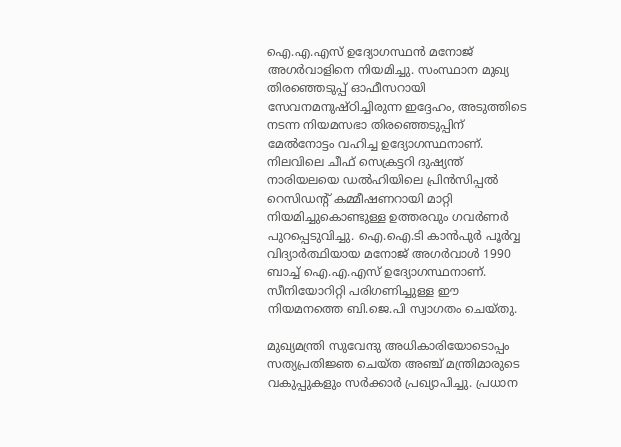ഐ.എ.എസ് ഉദ്യോഗസ്ഥൻ മനോജ് അഗർവാളിനെ നിയമിച്ചു. സംസ്ഥാന മുഖ്യ തിരഞ്ഞെടുപ്പ് ഓഫീസറായി സേവനമനുഷ്ഠിച്ചിരുന്ന ഇദ്ദേഹം, അടുത്തിടെ നടന്ന നിയമസഭാ തിരഞ്ഞെടുപ്പിന് മേൽനോട്ടം വഹിച്ച ഉദ്യോഗസ്ഥനാണ്. നിലവിലെ ചീഫ് സെക്രട്ടറി ദുഷ്യന്ത് നാരിയലയെ ഡൽഹിയിലെ പ്രിൻസിപ്പൽ റെസിഡന്റ് കമ്മീഷണറായി മാറ്റി നിയമിച്ചുകൊണ്ടുള്ള ഉത്തരവും ഗവർണർ പുറപ്പെടുവിച്ചു. ഐ.ഐ.ടി കാൻപുർ പൂർവ്വ വിദ്യാർത്ഥിയായ മനോജ് അഗർവാൾ 1990 ബാച്ച് ഐ.എ.എസ് ഉദ്യോഗസ്ഥനാണ്. സീനിയോറിറ്റി പരിഗണിച്ചുള്ള ഈ നിയമനത്തെ ബി.ജെ.പി സ്വാഗതം ചെയ്തു.

മുഖ്യമന്ത്രി സുവേന്ദു അധികാരിയോടൊപ്പം സത്യപ്രതിജ്ഞ ചെയ്ത അഞ്ച് മന്ത്രിമാരുടെ വകുപ്പുകളും സർക്കാർ പ്രഖ്യാപിച്ചു. പ്രധാന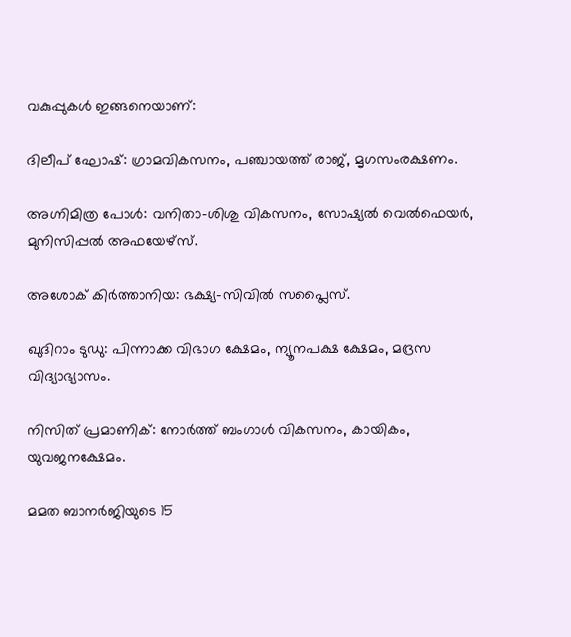വകുപ്പുകൾ ഇങ്ങനെയാണ്:

ദിലീപ് ഘോഷ്: ഗ്രാമവികസനം, പഞ്ചായത്ത് രാജ്, മൃഗസംരക്ഷണം.

അഗ്നിമിത്ര പോൾ: വനിതാ-ശിശു വികസനം, സോഷ്യൽ വെൽഫെയർ, മുനിസിപ്പൽ അഫയേഴ്‌സ്.

അശോക് കിർത്താനിയ: ഭക്ഷ്യ-സിവിൽ സപ്ലൈസ്.

ഖുദിറാം ടുഡു: പിന്നാക്ക വിഭാഗ ക്ഷേമം, ന്യൂനപക്ഷ ക്ഷേമം, മദ്രസ വിദ്യാഭ്യാസം.

നിസിത് പ്രമാണിക്: നോർത്ത് ബംഗാൾ വികസനം, കായികം, യുവജനക്ഷേമം.

മമത ബാനർജിയുടെ 15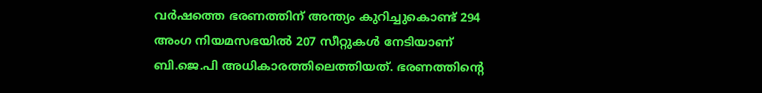വർഷത്തെ ഭരണത്തിന് അന്ത്യം കുറിച്ചുകൊണ്ട് 294 അംഗ നിയമസഭയിൽ 207 സീറ്റുകൾ നേടിയാണ് ബി.ജെ.പി അധികാരത്തിലെത്തിയത്. ഭരണത്തിന്റെ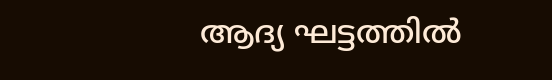ആദ്യ ഘട്ടത്തിൽ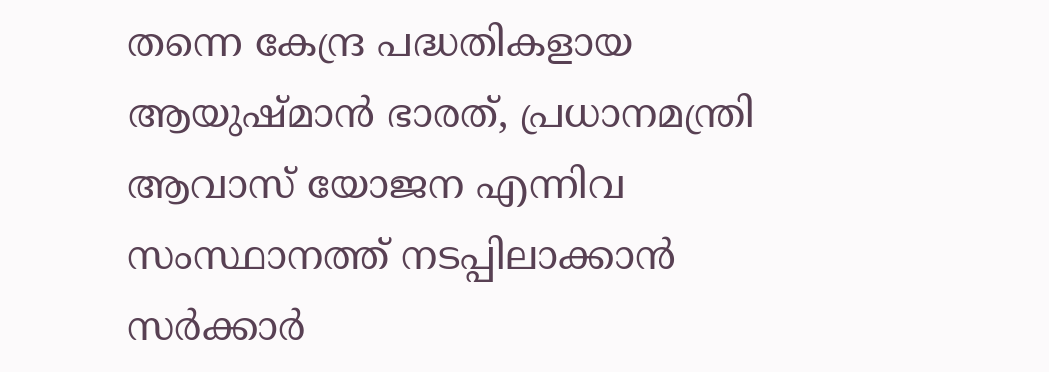തന്നെ കേന്ദ്ര പദ്ധതികളായ ആയുഷ്മാൻ ഭാരത്, പ്രധാനമന്ത്രി ആവാസ് യോജന എന്നിവ സംസ്ഥാനത്ത് നടപ്പിലാക്കാൻ സർക്കാർ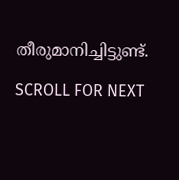തീരുമാനിച്ചിട്ടുണ്ട്.

SCROLL FOR NEXT